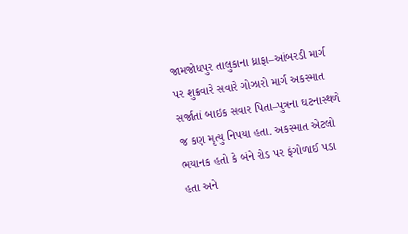જામજોધપુર તાલુકાના ધ્રાફા–આંબરડી માર્ગ પર શુક્રવારે સવારે ગોઝારો માર્ગ અકસ્માત સર્જાતાં બાઇક સવાર પિતા–પુત્રના ઘટનાસ્થળે જ કણ મૃત્યુ નિપયા હતા. અકસ્માત એટલો ભયાનક હતો કે બંને રોડ પર ફંગોળાઈ પડા હતા અને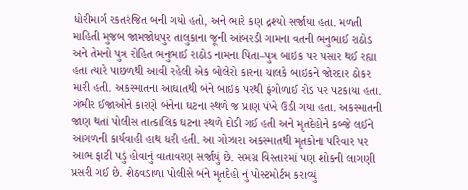ધોરીમાર્ગ રકતરંજિત બની ગયો હતો, અને ભારે કણ દ્રશ્યો સર્જાયા હતા. મળતી માહિતી મુજબ જામજોધપુર તાલુકાના જૂની આંબરડી ગામના વતની ભનુભાઈ રાઠોડ અને તેમનો પુત્ર રોહિત ભનુભાઈ રાઠોડ નામના પિતા–પુત્ર બાઇક પર પસાર થઈ રહ્યા હતા ત્યારે પાછળથી આવી રહેલી એક બોલેરો કારના ચાલકે બાઇકને જોરદાર ઠોકર મારી હતી. અકસ્માતના આઘાતથી બંને બાઇક પરથી ફંગોળાઈ રોડ પર પટકાયા હતા. ગંભીર ઈજાઓને કારણે બંનેના ઘટના સ્થળે જ પ્રાણ પંખે ઉડી ગયા હતા. અકસ્માતની જાણ થતાં પોલીસ તાત્કાલિક ઘટના સ્થળે દોડી ગઈ હતી અને મૃતદેહોને કબ્જે લઈને આગળની કાર્યવાહી હાથ ધરી હતી. આ ગોઝારા અકસ્માતથી મૃતકોના પરિવાર પર આભ ફાટી પડું હોવાનું વાતાવરણ સર્જાયું છે. સમગ્ર વિસ્તારમાં પણ શોકની લાગણી પ્રસરી ગઈ છે. શેઠવડાળા પોલીસે બંને મૃતદેહો નું પોસ્ટમોર્ટમ કરાવ્યું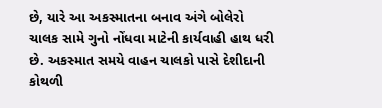છે, યારે આ અકસ્માતના બનાવ અંગે બોલેરો ચાલક સામે ગુનો નોંધવા માટેની કાર્યવાહી હાથ ધરી છે. અકસ્માત સમયે વાહન ચાલકો પાસે દેશીદાની કોથળી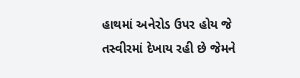હાથમાં અનેરોડ ઉપર હોય જે તસ્વીરમાં દેખાય રહી છે જેમને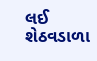લઈ શેઠવડાળા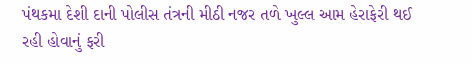પંથકમા દેશી દાની પોલીસ તંત્રની મીઠી નજર તળે ખુલ્લ આમ હેરાફેરી થઈ રહી હોવાનું ફરી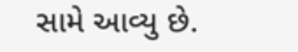સામે આવ્યુ છે.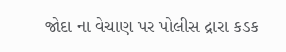જોદા ના વેચાણ પર પોલીસ દ્રારા કડક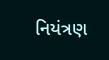નિયંત્રણ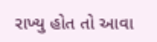રાખ્યુ હોત તો આવા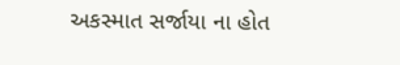અકસ્માત સર્જાયા ના હોત